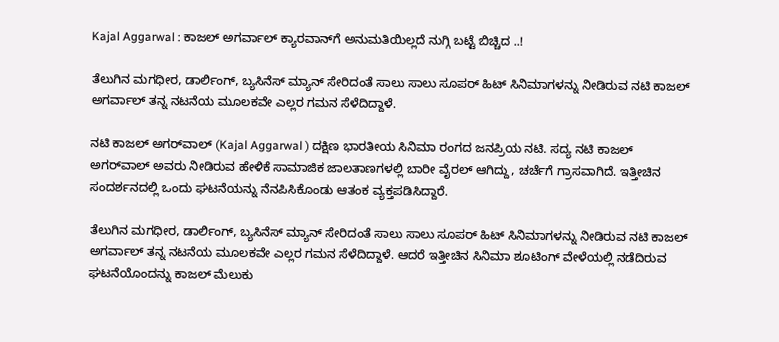Kajal Aggarwal : ಕಾಜಲ್ ಅಗರ್ವಾಲ್‌ ಕ್ಯಾರವಾನ್‌ಗೆ ಅನುಮತಿಯಿಲ್ಲದೆ ನುಗ್ಗಿ ಬಟ್ಟೆ ಬಿಚ್ಚಿದ ..!

ತೆಲುಗಿನ ಮಗಧೀರ, ಡಾರ್ಲಿಂಗ್‌, ಬ್ಯಸಿನೆಸ್‌ ಮ್ಯಾನ್‌ ಸೇರಿದಂತೆ ಸಾಲು ಸಾಲು ಸೂಪರ್‌ ಹಿಟ್‌ ಸಿನಿಮಾಗಳನ್ನು ನೀಡಿರುವ ನಟಿ ಕಾಜಲ್‌ ಅಗರ್ವಾಲ್‌ ತನ್ನ ನಟನೆಯ ಮೂಲಕವೇ ಎಲ್ಲರ ಗಮನ ಸೆಳೆದಿದ್ದಾಳೆ.

ನಟಿ ಕಾಜಲ್‌ ಅಗರ್‌ವಾಲ್‌ (Kajal Aggarwal ) ದಕ್ಷಿಣ ಭಾರತೀಯ ಸಿನಿಮಾ ರಂಗದ ಜನಪ್ರಿಯ ನಟಿ. ಸದ್ಯ ನಟಿ ಕಾಜಲ್‌ ಅಗರ್‌ವಾಲ್‌ ಅವರು ನೀಡಿರುವ ಹೇಳಿಕೆ ಸಾಮಾಜಿಕ ಜಾಲತಾಣಗಳಲ್ಲಿ ಬಾರೀ ವೈರಲ್‌ ಆಗಿದ್ದು, ಚರ್ಚೆಗೆ ಗ್ರಾಸವಾಗಿದೆ. ಇತ್ತೀಚಿನ ಸಂದರ್ಶನದಲ್ಲಿ ಒಂದು ಘಟನೆಯನ್ನು ನೆನಪಿಸಿಕೊಂಡು ಆತಂಕ ವ್ಯಕ್ತಪಡಿಸಿದ್ದಾರೆ.

ತೆಲುಗಿನ ಮಗಧೀರ, ಡಾರ್ಲಿಂಗ್‌, ಬ್ಯಸಿನೆಸ್‌ ಮ್ಯಾನ್‌ ಸೇರಿದಂತೆ ಸಾಲು ಸಾಲು ಸೂಪರ್‌ ಹಿಟ್‌ ಸಿನಿಮಾಗಳನ್ನು ನೀಡಿರುವ ನಟಿ ಕಾಜಲ್‌ ಅಗರ್ವಾಲ್‌ ತನ್ನ ನಟನೆಯ ಮೂಲಕವೇ ಎಲ್ಲರ ಗಮನ ಸೆಳೆದಿದ್ದಾಳೆ. ಆದರೆ ಇತ್ತೀಚಿನ ಸಿನಿಮಾ ಶೂಟಿಂಗ್‌ ವೇಳೆಯಲ್ಲಿ ನಡೆದಿರುವ ಘಟನೆಯೊಂದನ್ನು ಕಾಜಲ್‌ ಮೆಲುಕು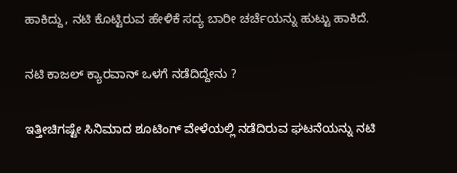ಹಾಕಿದ್ದು, ನಟಿ ಕೊಟ್ಟಿರುವ ಹೇಳಿಕೆ ಸದ್ಯ ಬಾರೀ ಚರ್ಚೆಯನ್ನು ಹುಟ್ಟು ಹಾಕಿದೆ.

ನಟಿ ಕಾಜಲ್‌ ಕ್ಯಾರವಾನ್ ಒಳಗೆ ನಡೆದಿದ್ದೇನು ?

ಇತ್ತೀಚಿಗಷ್ಟೇ ಸಿನಿಮಾದ ಶೂಟಿಂಗ್‌ ವೇಳೆಯಲ್ಲಿ ನಡೆದಿರುವ ಘಟನೆಯನ್ನು ನಟಿ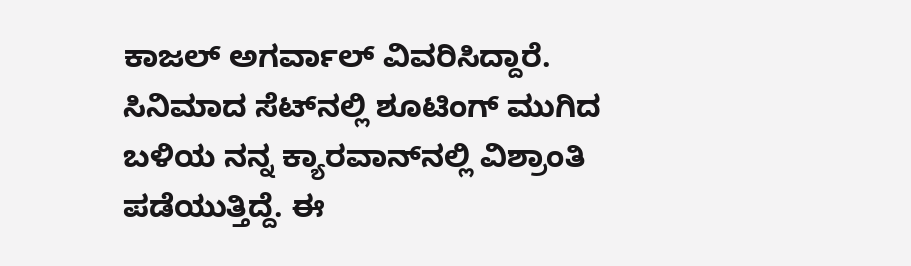ಕಾಜಲ್‌ ಅಗರ್ವಾಲ್‌ ವಿವರಿಸಿದ್ದಾರೆ. ಸಿನಿಮಾದ ಸೆಟ್‌ನಲ್ಲಿ ಶೂಟಿಂಗ್‌ ಮುಗಿದ ಬಳಿಯ ನನ್ನ ಕ್ಯಾರವಾನ್‌ನಲ್ಲಿ ವಿಶ್ರಾಂತಿ ಪಡೆಯುತ್ತಿದ್ದೆ. ಈ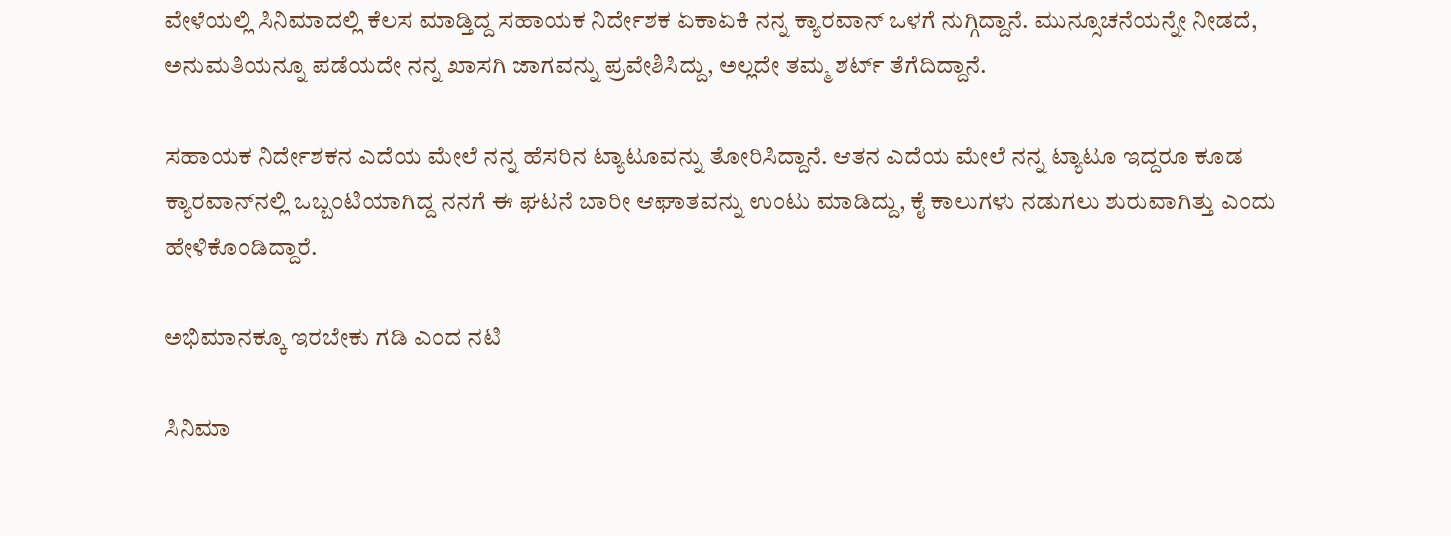ವೇಳೆಯಲ್ಲಿ ಸಿನಿಮಾದಲ್ಲಿ ಕೆಲಸ ಮಾಡ್ತಿದ್ದ ಸಹಾಯಕ ನಿರ್ದೇಶಕ ಏಕಾಏಕಿ ನನ್ನ ಕ್ಯಾರವಾನ್‌ ಒಳಗೆ ನುಗ್ಗಿದ್ದಾನೆ. ಮುನ್ಸೂಚನೆಯನ್ನೇ ನೀಡದೆ, ಅನುಮತಿಯನ್ನೂ ಪಡೆಯದೇ ನನ್ನ ಖಾಸಗಿ ಜಾಗವನ್ನು ಪ್ರವೇಶಿಸಿದ್ದು, ಅಲ್ಲದೇ ತಮ್ಮ ಶರ್ಟ್‌ ತೆಗೆದಿದ್ದಾನೆ.

ಸಹಾಯಕ ನಿರ್ದೇಶಕನ ಎದೆಯ ಮೇಲೆ ನನ್ನ ಹೆಸರಿನ ಟ್ಯಾಟೂವನ್ನು ತೋರಿಸಿದ್ದಾನೆ. ಆತನ ಎದೆಯ ಮೇಲೆ ನನ್ನ ಟ್ಯಾಟೂ ಇದ್ದರೂ ಕೂಡ ಕ್ಯಾರವಾನ್‌ನಲ್ಲಿ ಒಬ್ಬಂಟಿಯಾಗಿದ್ದ ನನಗೆ ಈ ಘಟನೆ ಬಾರೀ ಆಘಾತವನ್ನು ಉಂಟು ಮಾಡಿದ್ದು, ಕೈ ಕಾಲುಗಳು ನಡುಗಲು ಶುರುವಾಗಿತ್ತು ಎಂದು ಹೇಳಿಕೊಂಡಿದ್ದಾರೆ.

ಅಭಿಮಾನಕ್ಕೂ ಇರಬೇಕು ಗಡಿ ಎಂದ ನಟಿ

ಸಿನಿಮಾ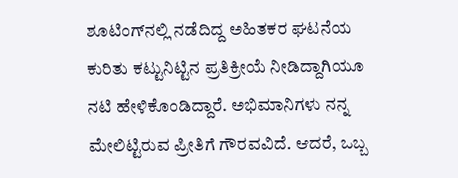ಶೂಟಿಂಗ್‌ನಲ್ಲಿ ನಡೆದಿದ್ದ ಅಹಿತಕರ ಘಟನೆಯ ಕುರಿತು ಕಟ್ಟುನಿಟ್ಟಿನ ಪ್ರತಿಕ್ರೀಯೆ ನೀಡಿದ್ದಾಗಿಯೂ ನಟಿ ಹೇಳಿಕೊಂಡಿದ್ದಾರೆ. ಅಭಿಮಾನಿಗಳು ನನ್ನ ಮೇಲಿಟ್ಟಿರುವ ಪ್ರೀತಿಗೆ ಗೌರವವಿದೆ. ಆದರೆ, ಒಬ್ಬ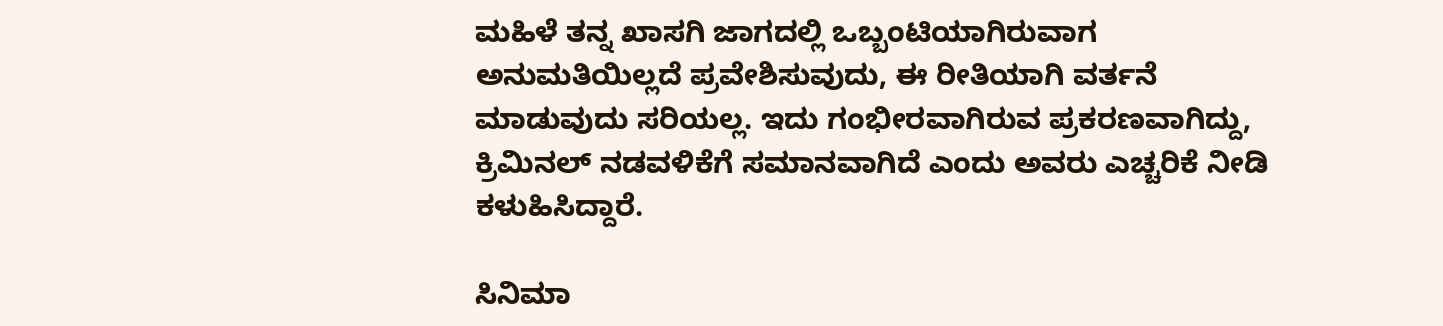ಮಹಿಳೆ ತನ್ನ ಖಾಸಗಿ ಜಾಗದಲ್ಲಿ ಒಬ್ಬಂಟಿಯಾಗಿರುವಾಗ ಅನುಮತಿಯಿಲ್ಲದೆ ಪ್ರವೇಶಿಸುವುದು, ಈ ರೀತಿಯಾಗಿ ವರ್ತನೆ ಮಾಡುವುದು ಸರಿಯಲ್ಲ. ಇದು ಗಂಭೀರವಾಗಿರುವ ಪ್ರಕರಣವಾಗಿದ್ದು, ಕ್ರಿಮಿನಲ್‌ ನಡವಳಿಕೆಗೆ ಸಮಾನವಾಗಿದೆ ಎಂದು ಅವರು ಎಚ್ಚರಿಕೆ ನೀಡಿ ಕಳುಹಿಸಿದ್ದಾರೆ.

ಸಿನಿಮಾ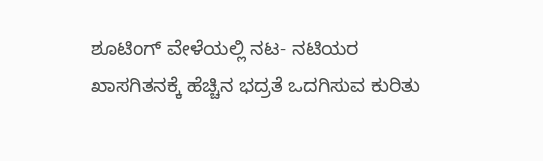ಶೂಟಿಂಗ್‌ ವೇಳೆಯಲ್ಲಿ ನಟ- ನಟಿಯರ ಖಾಸಗಿತನಕ್ಕೆ ಹೆಚ್ಚಿನ ಭದ್ರತೆ ಒದಗಿಸುವ ಕುರಿತು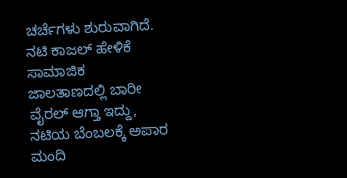ಚರ್ಚೆಗಳು ಶುರುವಾಗಿದೆ. ನಟಿ ಕಾಜಲ್‌ ಹೇಳಿಕೆ ಸಾಮಾಜಿಕ ಜಾಲತಾಣದಲ್ಲಿ ಬಾರೀ ವೈರಲ್‌ ಆಗ್ತಾ ಇದ್ದು, ನಟಿಯ ಬೆಂಬಲಕ್ಕೆ ಅಪಾರ ಮಂದಿ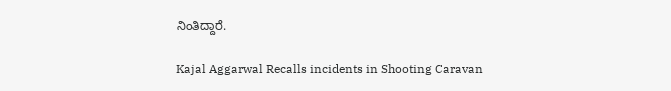ನಿಂತಿದ್ದಾರೆ.

Kajal Aggarwal Recalls incidents in Shooting Caravan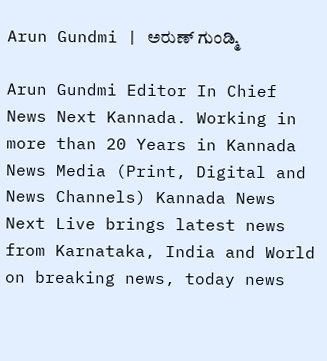Arun Gundmi | ಅರುಣ್ ಗುಂಡ್ಮಿ

Arun Gundmi Editor In Chief News Next Kannada. Working in more than 20 Years in Kannada News Media (Print, Digital and News Channels) Kannada News Next Live brings latest news from Karnataka, India and World on breaking news, today news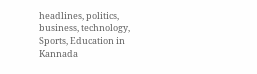headlines, politics, business, technology, Sports, Education in Kannada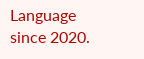Language since 2020.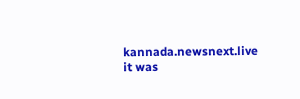kannada.newsnext.live it was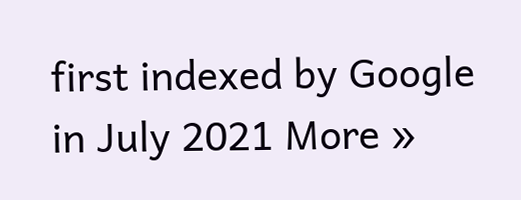first indexed by Google in July 2021 More »